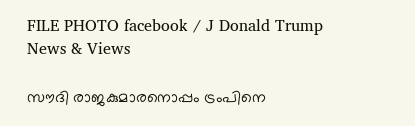FILE PHOTO facebook / J Donald Trump
News & Views

സൗദി രാജകുമാരനൊപ്പം ട്രംപിനെ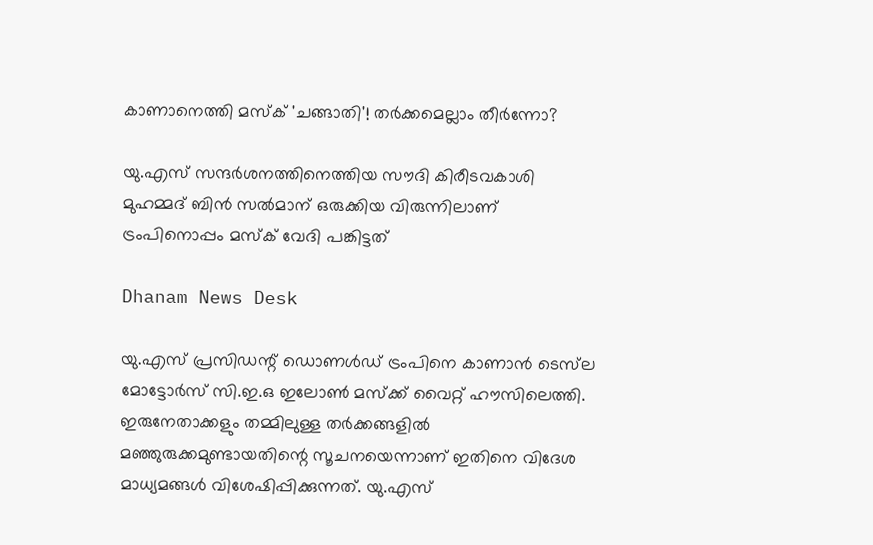കാണാനെത്തി മസ്‌ക് 'ചങ്ങാതി'! തര്‍ക്കമെല്ലാം തീര്‍ന്നോ?

യു.എസ് സന്ദര്‍ശനത്തിനെത്തിയ സൗദി കിരീടവകാശി മുഹമ്മദ് ബിന്‍ സല്‍മാന് ഒരുക്കിയ വിരുന്നിലാണ് ട്രംപിനൊപ്പം മസ്‌ക് വേദി പങ്കിട്ടത്

Dhanam News Desk

യു.എസ് പ്രസിഡന്റ് ഡൊണള്‍ഡ് ട്രംപിനെ കാണാന്‍ ടെസ്‌ല മോട്ടോര്‍സ് സി.ഇ.ഒ ഇലോണ്‍ മസ്‌ക്ക് വൈറ്റ് ഹൗസിലെത്തി. ഇരുനേതാക്കളും തമ്മിലുള്ള തര്‍ക്കങ്ങളില്‍ മഞ്ഞുരുക്കമുണ്ടായതിന്റെ സൂചനയെന്നാണ് ഇതിനെ വിദേശ മാധ്യമങ്ങള്‍ വിശേഷിപ്പിക്കുന്നത്. യു.എസ്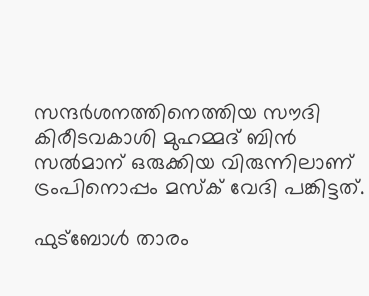സന്ദര്‍ശനത്തിനെത്തിയ സൗദി കിരീടവകാശി മുഹമ്മദ് ബിന്‍ സല്‍മാന് ഒരുക്കിയ വിരുന്നിലാണ് ട്രംപിനൊപ്പം മസ്‌ക് വേദി പങ്കിട്ടത്.

ഫുട്‌ബോള്‍ താരം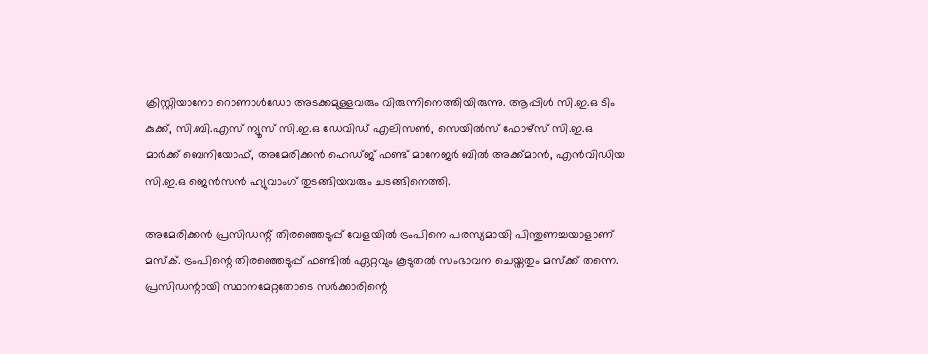ക്രിസ്റ്റിയാനോ റൊണാള്‍ഡോ അടക്കമുള്ളവരും വിരുന്നിനെത്തിയിരുന്നു. ആപ്പിള്‍ സി.ഇ.ഒ ടിം കുക്ക്, സി.ബി.എസ് ന്യൂസ് സി.ഇ.ഒ ഡേവിഡ് എലിസണ്‍, സെയില്‍സ് ഫോഴ്‌സ് സി.ഇ.ഒ മാര്‍ക്ക് ബെനിയോഫ്, അമേരിക്കന്‍ ഹെഡ്ജ് ഫണ്ട് മാനേജര്‍ ബില്‍ അക്ക്മാന്‍, എന്‍വിഡിയ സി.ഇ.ഒ ജെന്‍സന്‍ ഹ്യുവാംഗ് തുടങ്ങിയവരും ചടങ്ങിനെത്തി.

അമേരിക്കന്‍ പ്രസിഡന്റ് തിരഞ്ഞെടുപ്പ് വേളയില്‍ ട്രംപിനെ പരസ്യമായി പിന്തുണച്ചയാളാണ് മസ്‌ക്. ട്രംപിന്റെ തിരഞ്ഞെടുപ്പ് ഫണ്ടില്‍ ഏറ്റവും കൂടുതല്‍ സംഭാവന ചെയ്തതും മസ്‌ക്ക് തന്നെ. പ്രസിഡന്റായി സ്ഥാനമേറ്റതോടെ സര്‍ക്കാരിന്റെ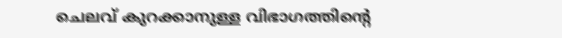ചെലവ് കുറക്കാനുള്ള വിഭാഗത്തിന്റെ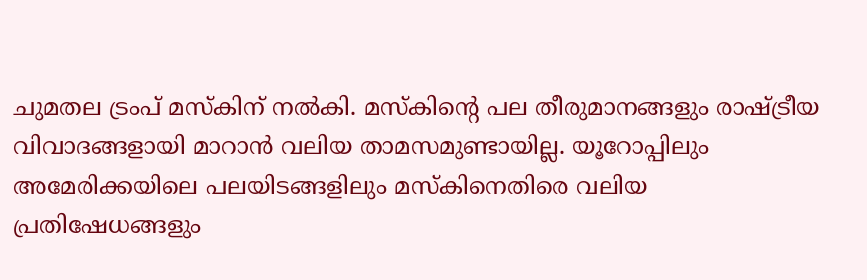ചുമതല ട്രംപ് മസ്‌കിന് നല്‍കി. മസ്‌കിന്റെ പല തീരുമാനങ്ങളും രാഷ്ട്രീയ വിവാദങ്ങളായി മാറാന്‍ വലിയ താമസമുണ്ടായില്ല. യൂറോപ്പിലും അമേരിക്കയിലെ പലയിടങ്ങളിലും മസ്‌കിനെതിരെ വലിയ പ്രതിഷേധങ്ങളും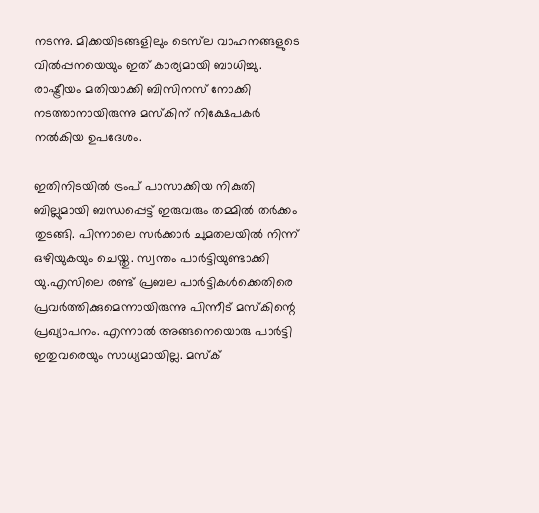നടന്നു. മിക്കയിടങ്ങളിലും ടെസ്‌ല വാഹനങ്ങളുടെ വില്‍പ്പനയെയും ഇത് കാര്യമായി ബാധിച്ചു. രാഷ്ട്രീയം മതിയാക്കി ബിസിനസ് നോക്കി നടത്താനായിരുന്നു മസ്‌കിന് നിക്ഷേപകര്‍ നല്‍കിയ ഉപദേശം.

ഇതിനിടയില്‍ ട്രംപ് പാസാക്കിയ നികുതി ബില്ലുമായി ബന്ധപ്പെട്ട് ഇരുവരും തമ്മില്‍ തര്‍ക്കം തുടങ്ങി. പിന്നാലെ സര്‍ക്കാര്‍ ചുമതലയില്‍ നിന്ന് ഒഴിയുകയും ചെയ്തു. സ്വന്തം പാര്‍ട്ടിയുണ്ടാക്കി യു.എസിലെ രണ്ട് പ്രബല പാര്‍ട്ടികള്‍ക്കെതിരെ പ്രവര്‍ത്തിക്കുമെന്നായിരുന്നു പിന്നീട് മസ്‌കിന്റെ പ്രഖ്യാപനം. എന്നാല്‍ അങ്ങനെയൊരു പാര്‍ട്ടി ഇതുവരെയും സാധ്യമായില്ല. മസ്‌ക്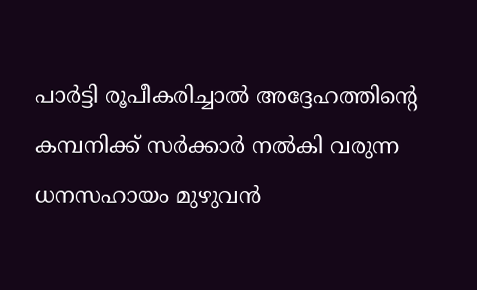പാര്‍ട്ടി രൂപീകരിച്ചാല്‍ അദ്ദേഹത്തിന്റെ കമ്പനിക്ക് സര്‍ക്കാര്‍ നല്‍കി വരുന്ന ധനസഹായം മുഴുവന്‍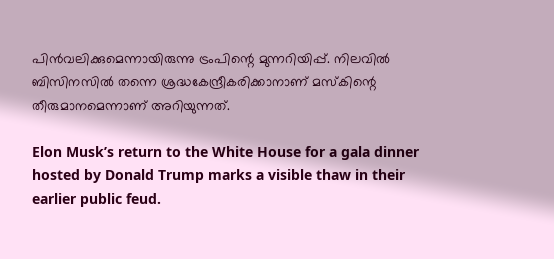പിന്‍വലിക്കുമെന്നായിരുന്നു ട്രംപിന്റെ മുന്നറിയിപ്പ്. നിലവില്‍ ബിസിനസില്‍ തന്നെ ശ്രദ്ധകേന്ദ്രീകരിക്കാനാണ് മസ്‌കിന്റെ തീരുമാനമെന്നാണ് അറിയുന്നത്.

Elon Musk’s return to the White House for a gala dinner hosted by Donald Trump marks a visible thaw in their earlier public feud.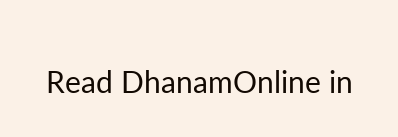Read DhanamOnline in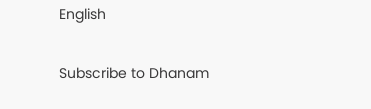English

Subscribe to Dhanam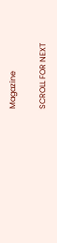Magazine

SCROLL FOR NEXT